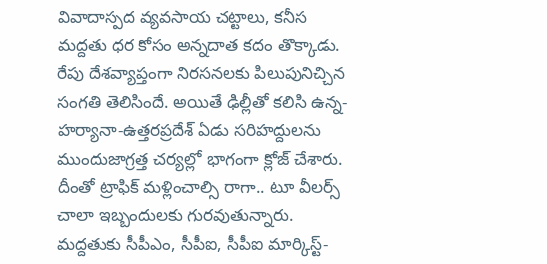వివాదాస్పద వ్యవసాయ చట్టాలు, కనీస మద్దతు ధర కోసం అన్నదాత కదం తొక్కాడు. రేపు దేశవ్యాప్తంగా నిరసనలకు పిలుపునిచ్చిన సంగతి తెలిసిందే. అయితే ఢిల్లీతో కలిసి ఉన్న-హర్యానా-ఉత్తరప్రదేశ్ ఏడు సరిహద్దులను ముందుజాగ్రత్త చర్యల్లో భాగంగా క్లోజ్ చేశారు. దీంతో ట్రాఫిక్ మళ్లించాల్సి రాగా.. టూ వీలర్స్ చాలా ఇబ్బందులకు గురవుతున్నారు. మద్దతుకు సీపీఎం, సీపీఐ, సీపీఐ మార్కిస్ట్-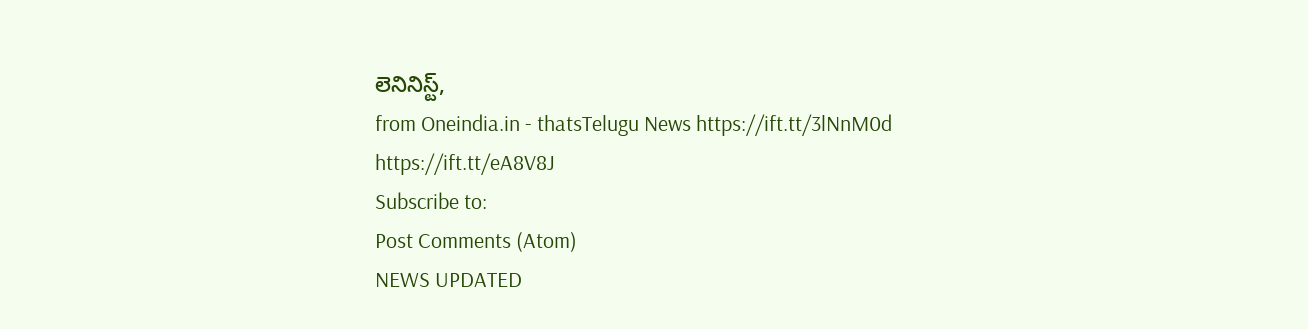లెనినిస్ట్,
from Oneindia.in - thatsTelugu News https://ift.tt/3lNnM0d
https://ift.tt/eA8V8J
Subscribe to:
Post Comments (Atom)
NEWS UPDATED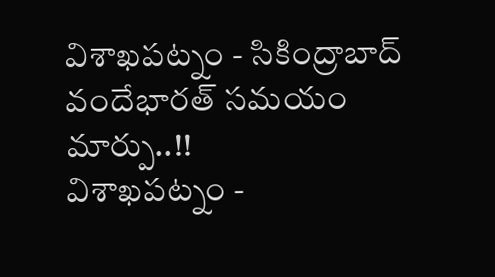విశాఖపట్నం - సికింద్రాబాద్ వందేభారత్ సమయం మార్పు..!!
విశాఖపట్నం -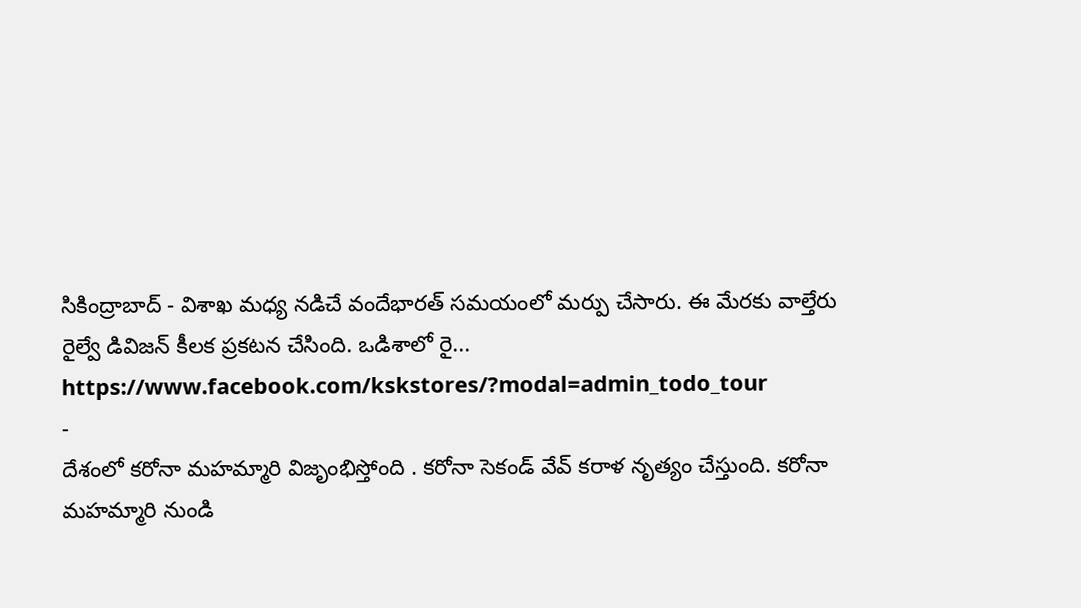సికింద్రాబాద్ - విశాఖ మధ్య నడిచే వందేభారత్ సమయంలో మర్పు చేసారు. ఈ మేరకు వాల్తేరు రైల్వే డివిజన్ కీలక ప్రకటన చేసింది. ఒడిశాలో రై...
https://www.facebook.com/kskstores/?modal=admin_todo_tour
-
దేశంలో కరోనా మహమ్మారి విజృంభిస్తోంది . కరోనా సెకండ్ వేవ్ కరాళ నృత్యం చేస్తుంది. కరోనా మహమ్మారి నుండి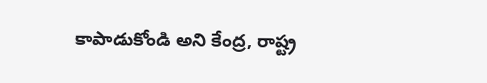కాపాడుకోండి అని కేంద్ర, రాష్ట్ర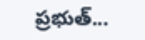ప్రభుత్...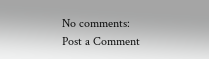No comments:
Post a Comment